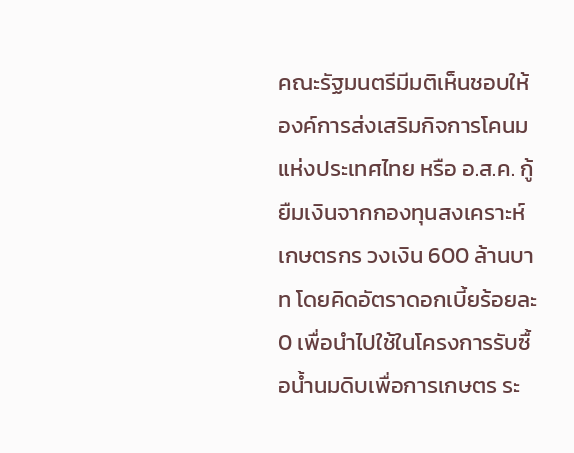คณะรัฐมนตรีมีมติเห็นชอบให้องค์การส่งเสริมกิจการโคนมแห่งประเทศไทย หรือ อ.ส.ค. กู้ยืมเงินจากกองทุนสงเคราะห์เกษตรกร วงเงิน 600 ล้านบาท โดยคิดอัตราดอกเบี้ยร้อยละ 0 เพื่อนำไปใช้ในโครงการรับซื้อน้ำนมดิบเพื่อการเกษตร ระ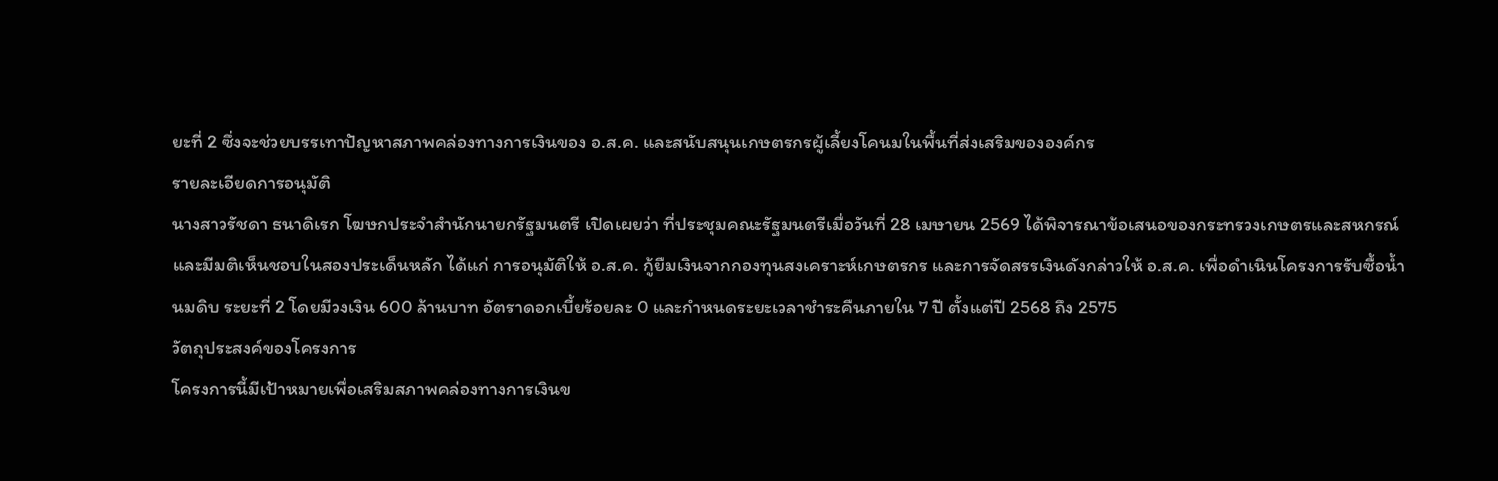ยะที่ 2 ซึ่งจะช่วยบรรเทาปัญหาสภาพคล่องทางการเงินของ อ.ส.ค. และสนับสนุนเกษตรกรผู้เลี้ยงโคนมในพื้นที่ส่งเสริมขององค์กร
รายละเอียดการอนุมัติ
นางสาวรัชดา ธนาดิเรก โฆษกประจำสำนักนายกรัฐมนตรี เปิดเผยว่า ที่ประชุมคณะรัฐมนตรีเมื่อวันที่ 28 เมษายน 2569 ได้พิจารณาข้อเสนอของกระทรวงเกษตรและสหกรณ์ และมีมติเห็นชอบในสองประเด็นหลัก ได้แก่ การอนุมัติให้ อ.ส.ค. กู้ยืมเงินจากกองทุนสงเคราะห์เกษตรกร และการจัดสรรเงินดังกล่าวให้ อ.ส.ค. เพื่อดำเนินโครงการรับซื้อน้ำนมดิบ ระยะที่ 2 โดยมีวงเงิน 600 ล้านบาท อัตราดอกเบี้ยร้อยละ 0 และกำหนดระยะเวลาชำระคืนภายใน 7 ปี ตั้งแต่ปี 2568 ถึง 2575
วัตถุประสงค์ของโครงการ
โครงการนี้มีเป้าหมายเพื่อเสริมสภาพคล่องทางการเงินข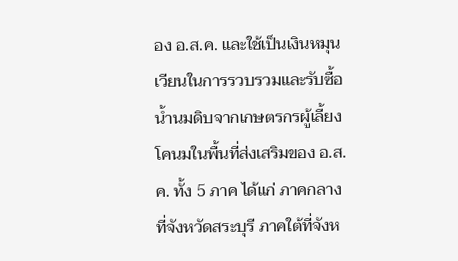อง อ.ส.ค. และใช้เป็นเงินหมุนเวียนในการรวบรวมและรับซื้อน้ำนมดิบจากเกษตรกรผู้เลี้ยงโคนมในพื้นที่ส่งเสริมของ อ.ส.ค. ทั้ง 5 ภาค ได้แก่ ภาคกลางที่จังหวัดสระบุรี ภาคใต้ที่จังห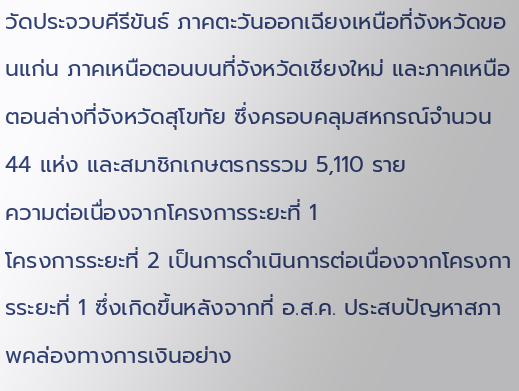วัดประจวบคีรีขันธ์ ภาคตะวันออกเฉียงเหนือที่จังหวัดขอนแก่น ภาคเหนือตอนบนที่จังหวัดเชียงใหม่ และภาคเหนือตอนล่างที่จังหวัดสุโขทัย ซึ่งครอบคลุมสหกรณ์จำนวน 44 แห่ง และสมาชิกเกษตรกรรวม 5,110 ราย
ความต่อเนื่องจากโครงการระยะที่ 1
โครงการระยะที่ 2 เป็นการดำเนินการต่อเนื่องจากโครงการระยะที่ 1 ซึ่งเกิดขึ้นหลังจากที่ อ.ส.ค. ประสบปัญหาสภาพคล่องทางการเงินอย่าง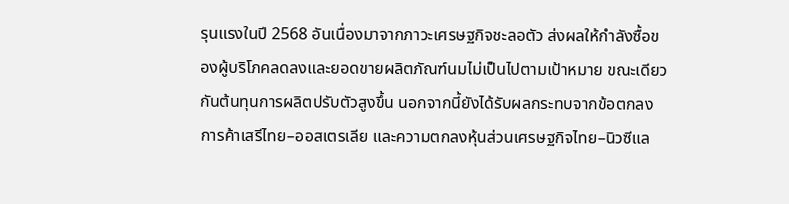รุนแรงในปี 2568 อันเนื่องมาจากภาวะเศรษฐกิจชะลอตัว ส่งผลให้กำลังซื้อของผู้บริโภคลดลงและยอดขายผลิตภัณฑ์นมไม่เป็นไปตามเป้าหมาย ขณะเดียวกันต้นทุนการผลิตปรับตัวสูงขึ้น นอกจากนี้ยังได้รับผลกระทบจากข้อตกลงการค้าเสรีไทย–ออสเตรเลีย และความตกลงหุ้นส่วนเศรษฐกิจไทย–นิวซีแล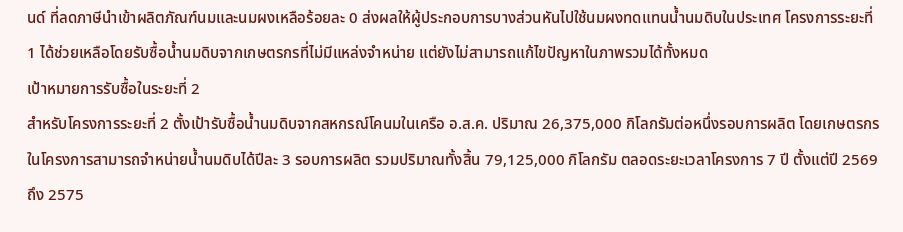นด์ ที่ลดภาษีนำเข้าผลิตภัณฑ์นมและนมผงเหลือร้อยละ 0 ส่งผลให้ผู้ประกอบการบางส่วนหันไปใช้นมผงทดแทนน้ำนมดิบในประเทศ โครงการระยะที่ 1 ได้ช่วยเหลือโดยรับซื้อน้ำนมดิบจากเกษตรกรที่ไม่มีแหล่งจำหน่าย แต่ยังไม่สามารถแก้ไขปัญหาในภาพรวมได้ทั้งหมด
เป้าหมายการรับซื้อในระยะที่ 2
สำหรับโครงการระยะที่ 2 ตั้งเป้ารับซื้อน้ำนมดิบจากสหกรณ์โคนมในเครือ อ.ส.ค. ปริมาณ 26,375,000 กิโลกรัมต่อหนึ่งรอบการผลิต โดยเกษตรกรในโครงการสามารถจำหน่ายน้ำนมดิบได้ปีละ 3 รอบการผลิต รวมปริมาณทั้งสิ้น 79,125,000 กิโลกรัม ตลอดระยะเวลาโครงการ 7 ปี ตั้งแต่ปี 2569 ถึง 2575